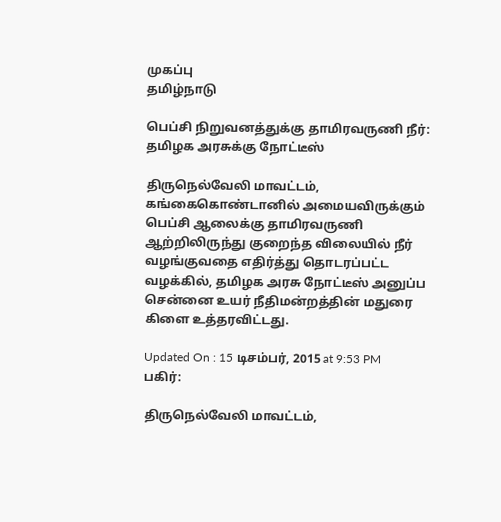முகப்பு
தமிழ்நாடு

பெப்சி நிறுவனத்துக்கு தாமிரவருணி நீர்: தமிழக அரசுக்கு நோட்டீஸ்

திருநெல்வேலி மாவட்டம், கங்கைகொண்டானில் அமையவிருக்கும் பெப்சி ஆலைக்கு தாமிரவருணி ஆற்றிலிருந்து குறைந்த விலையில் நீர் வழங்குவதை எதிர்த்து தொடரப்பட்ட வழக்கில், தமிழக அரசு நோட்டீஸ் அனுப்ப சென்னை உயர் நீதிமன்றத்தின் மதுரை கிளை உத்தரவிட்டது.

Updated On : 15 டிசம்பர், 2015 at 9:53 PM
பகிர்:

திருநெல்வேலி மாவட்டம்,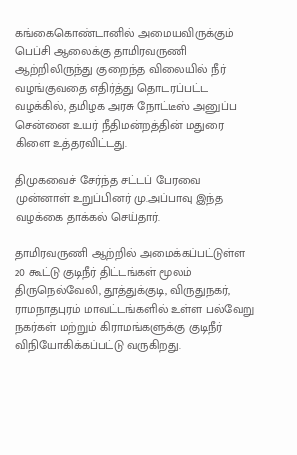கங்கைகொண்டானில் அமையவிருக்கும் பெப்சி ஆலைக்கு தாமிரவருணி ஆற்றிலிருந்து குறைந்த விலையில் நீர் வழங்குவதை எதிர்த்து தொடரப்பட்ட வழக்கில், தமிழக அரசு நோட்டீஸ் அனுப்ப சென்னை உயர் நீதிமன்றத்தின் மதுரை கிளை உத்தரவிட்டது.

திமுகவைச் சேர்ந்த சட்டப் பேரவை முன்னாள் உறுப்பினர் மு.அப்பாவு இந்த வழக்கை தாக்கல் செய்தார்.

தாமிரவருணி ஆற்றில் அமைக்கப்பட்டுள்ள 20 கூட்டு குடிநீர் திட்டங்கள் மூலம் திருநெல்வேலி, தூத்துக்குடி, விருதுநகர், ராமநாதபுரம் மாவட்டங்களில் உள்ள பல்வேறு நகர்கள் மற்றும் கிராமங்களுக்கு குடிநீர் விநியோகிக்கப்பட்டு வருகிறது.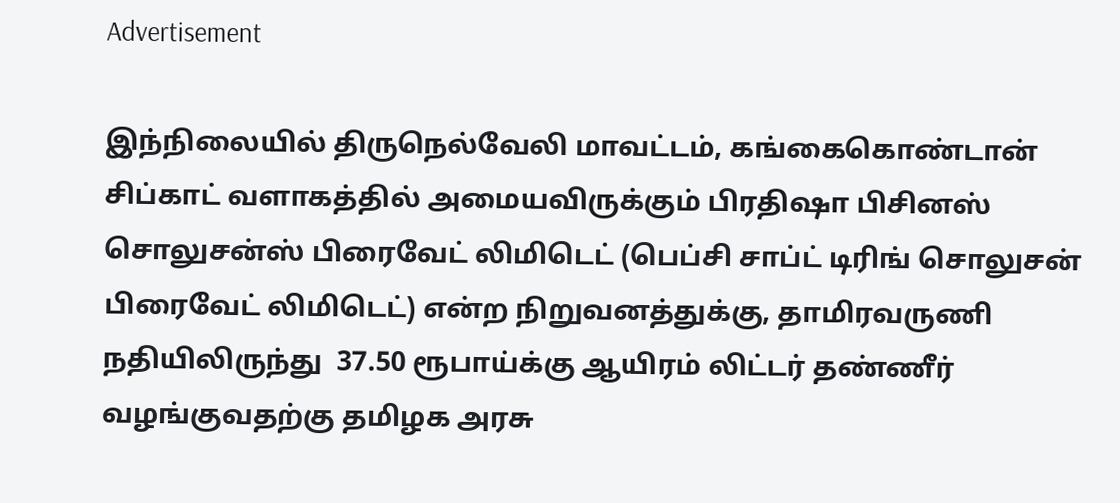Advertisement

இந்நிலையில் திருநெல்வேலி மாவட்டம், கங்கைகொண்டான் சிப்காட் வளாகத்தில் அமையவிருக்கும் பிரதிஷா பிசினஸ் சொலுசன்ஸ் பிரைவேட் லிமிடெட் (பெப்சி சாப்ட் டிரிங் சொலுசன் பிரைவேட் லிமிடெட்) என்ற நிறுவனத்துக்கு, தாமிரவருணி நதியிலிருந்து  37.50 ரூபாய்க்கு ஆயிரம் லிட்டர் தண்ணீர் வழங்குவதற்கு தமிழக அரசு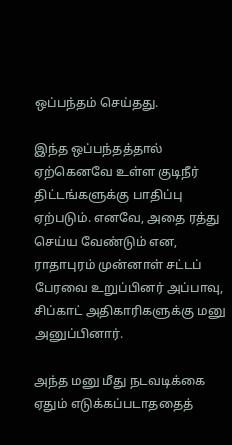ஒப்பந்தம் செய்தது.

இந்த ஒப்பந்தத்தால் ஏற்கெனவே உள்ள குடிநீர் திட்டங்களுக்கு பாதிப்பு ஏற்படும். எனவே, அதை ரத்து செய்ய வேண்டும் என, ராதாபுரம் முன்னாள் சட்டப் பேரவை உறுப்பினர் அப்பாவு, சிப்காட் அதிகாரிகளுக்கு மனு அனுப்பினார்.

அந்த மனு மீது நடவடிக்கை ஏதும் எடுக்கப்படாததைத்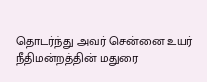தொடர்ந்து அவர் சென்னை உயர் நீதிமன்றத்தின் மதுரை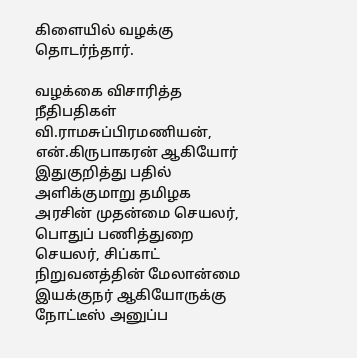கிளையில் வழக்கு தொடர்ந்தார்.

வழக்கை விசாரித்த நீதிபதிகள் வி.ராமசுப்பிரமணியன், என்.கிருபாகரன் ஆகியோர் இதுகுறித்து பதில் அளிக்குமாறு தமிழக அரசின் முதன்மை செயலர், பொதுப் பணித்துறை செயலர், சிப்காட் நிறுவனத்தின் மேலான்மை இயக்குநர் ஆகியோருக்கு நோட்டீஸ் அனுப்ப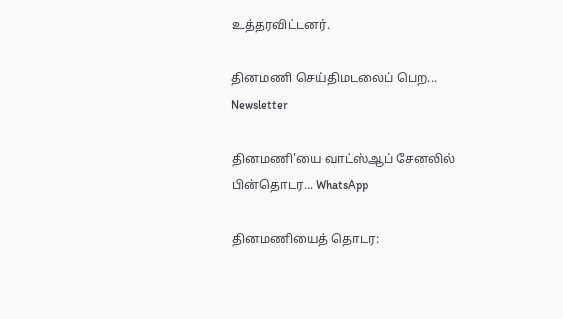உத்தரவிட்டனர்.

தினமணி செய்திமடலைப் பெற... Newsletter

தினமணி'யை வாட்ஸ்ஆப் சேனலில் பின்தொடர... WhatsApp

தினமணியைத் தொடர: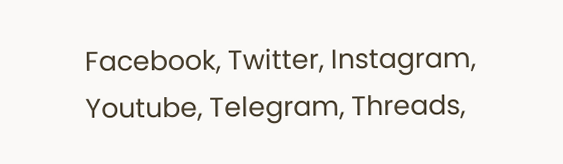Facebook, Twitter, Instagram, Youtube, Telegram, Threads,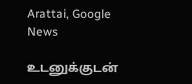Arattai, Google News

உடனுக்குடன்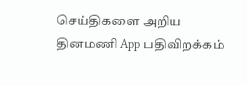செய்திகளை அறிய தினமணி App பதிவிறக்கம்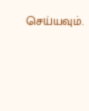செய்யவும்.